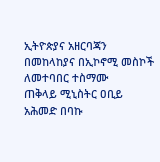ኢትዮጵያና አዘርባጃን በመከላከያና በኢኮኖሚ መስኮች ለመተባበር ተስማሙ
ጠቅላይ ሚኒስትር ዐቢይ አሕመድ በባኩ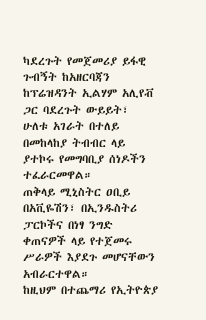ካደረጉት የመጀመሪያ ይፋዊ ጉብኝት ከአዘርባጃን ከፕሬዝዳንት ኢልሃም አሊየቭ ጋር ባደረጉት ውይይት፣ ሁለቱ አገራት በተለይ በመከላከያ ትብብር ላይ ያተኮሩ የመግባቢያ ሰነዶችን ተፈራርመዋል።
ጠቅላይ ሚኒስትር ዐቢይ በአቪዬሽን፣ በኢንዱስትሪ ፓርኮችና በነፃ ንግድ ቀጠናዎች ላይ የተጀመሩ ሥራዎች እያደጉ መሆናቸውን አብራርተዋል።
ከዚህም በተጨማሪ የኢትዮጵያ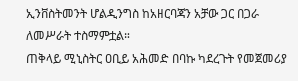ኢንቨስትመንት ሆልዲንግስ ከአዘርባጃን አቻው ጋር በጋራ ለመሥራት ተስማምቷል።
ጠቅላይ ሚኒስትር ዐቢይ አሕመድ በባኩ ካደረጉት የመጀመሪያ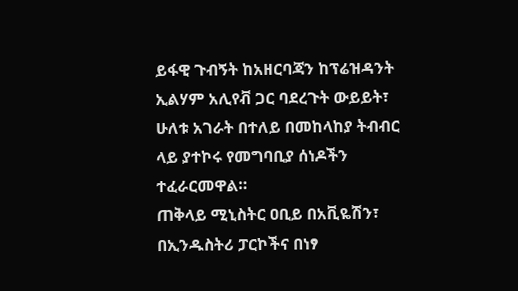ይፋዊ ጉብኝት ከአዘርባጃን ከፕሬዝዳንት ኢልሃም አሊየቭ ጋር ባደረጉት ውይይት፣ ሁለቱ አገራት በተለይ በመከላከያ ትብብር ላይ ያተኮሩ የመግባቢያ ሰነዶችን ተፈራርመዋል።
ጠቅላይ ሚኒስትር ዐቢይ በአቪዬሽን፣ በኢንዱስትሪ ፓርኮችና በነፃ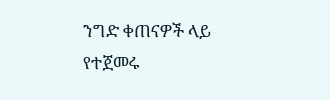ንግድ ቀጠናዎች ላይ የተጀመሩ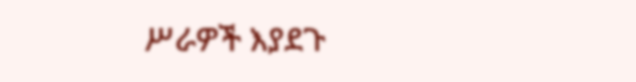ሥራዎች እያደጉ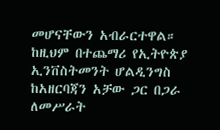መሆናቸውን አብራርተዋል።
ከዚህም በተጨማሪ የኢትዮጵያ ኢንቨስትመንት ሆልዲንግስ ከአዘርባጃን አቻው ጋር በጋራ ለመሥራት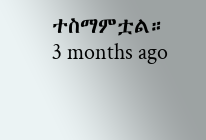ተስማምቷል።
3 months ago